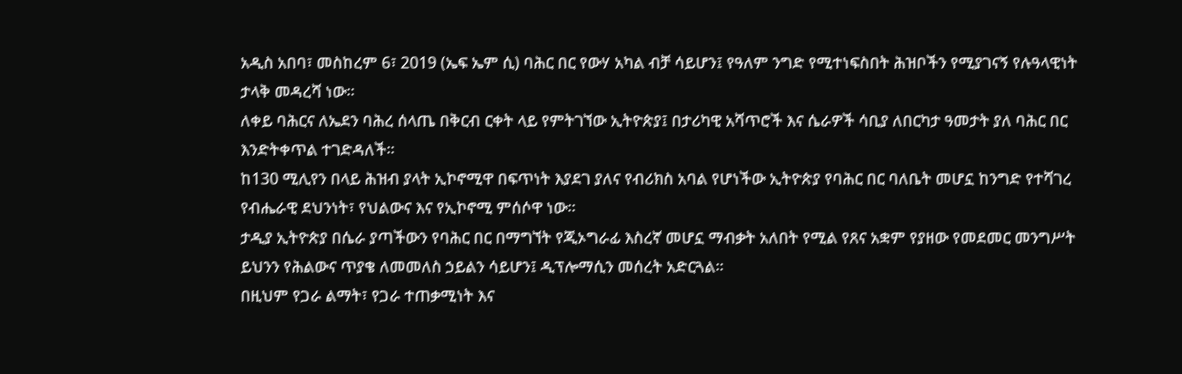አዲስ አበባ፣ መስከረም 6፣ 2019 (ኤፍ ኤም ሲ) ባሕር በር የውሃ አካል ብቻ ሳይሆን፤ የዓለም ንግድ የሚተነፍስበት ሕዝቦችን የሚያገናኝ የሉዓላዊነት ታላቅ መዳረሻ ነው።
ለቀይ ባሕርና ለኤደን ባሕረ ሰላጤ በቅርብ ርቀት ላይ የምትገኘው ኢትዮጵያ፤ በታሪካዊ አሻጥሮች እና ሴራዎች ሳቢያ ለበርካታ ዓመታት ያለ ባሕር በር እንድትቀጥል ተገድዳለች።
ከ130 ሚሊየን በላይ ሕዝብ ያላት ኢኮኖሚዋ በፍጥነት እያደገ ያለና የብሪክስ አባል የሆነችው ኢትዮጵያ የባሕር በር ባለቤት መሆኗ ከንግድ የተሻገረ የብሔራዊ ደህንነት፣ የህልውና እና የኢኮኖሚ ምሰሶዋ ነው።
ታዲያ ኢትዮጵያ በሴራ ያጣችውን የባሕር በር በማግኘት የጂኦግራፊ እስረኛ መሆኗ ማብቃት አለበት የሚል የጸና አቋም የያዘው የመደመር መንግሥት ይህንን የሕልውና ጥያቄ ለመመለስ ኃይልን ሳይሆን፤ ዲፕሎማሲን መሰረት አድርጓል።
በዚህም የጋራ ልማት፣ የጋራ ተጠቃሚነት እና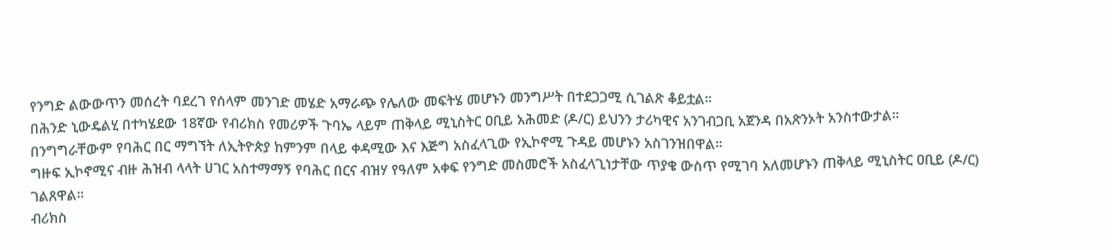የንግድ ልውውጥን መሰረት ባደረገ የሰላም መንገድ መሄድ አማራጭ የሌለው መፍትሄ መሆኑን መንግሥት በተደጋጋሚ ሲገልጽ ቆይቷል።
በሕንድ ኒውዴልሂ በተካሄደው 18ኛው የብሪክስ የመሪዎች ጉባኤ ላይም ጠቅላይ ሚኒስትር ዐቢይ አሕመድ (ዶ/ር) ይህንን ታሪካዊና አንገብጋቢ አጀንዳ በአጽንኦት አንስተውታል።
በንግግራቸውም የባሕር በር ማግኘት ለኢትዮጵያ ከምንም በላይ ቀዳሚው እና እጅግ አስፈላጊው የኢኮኖሚ ጉዳይ መሆኑን አስገንዝበዋል።
ግዙፍ ኢኮኖሚና ብዙ ሕዝብ ላላት ሀገር አስተማማኝ የባሕር በርና ብዝሃ የዓለም አቀፍ የንግድ መስመሮች አስፈላጊነታቸው ጥያቄ ውስጥ የሚገባ አለመሆኑን ጠቅላይ ሚኒስትር ዐቢይ (ዶ/ር) ገልጸዋል።
ብሪክስ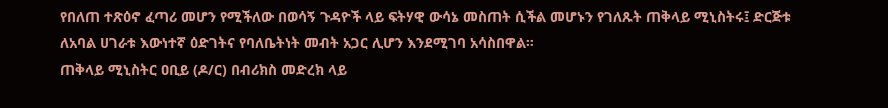የበለጠ ተጽዕኖ ፈጣሪ መሆን የሚችለው በወሳኝ ጉዳዮች ላይ ፍትሃዊ ውሳኔ መስጠት ሲችል መሆኑን የገለጹት ጠቅላይ ሚኒስትሩ፤ ድርጅቱ ለአባል ሀገራቱ እውነተኛ ዕድገትና የባለቤትነት መብት አጋር ሊሆን እንደሚገባ አሳስበዋል።
ጠቅላይ ሚኒስትር ዐቢይ (ዶ/ር) በብሪክስ መድረክ ላይ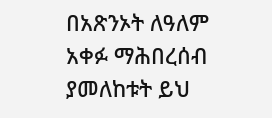በአጽንኦት ለዓለም አቀፉ ማሕበረሰብ ያመለከቱት ይህ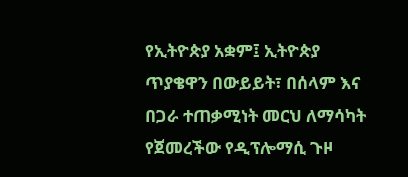የኢትዮጵያ አቋም፤ ኢትዮጵያ ጥያቄዋን በውይይት፣ በሰላም እና በጋራ ተጠቃሚነት መርህ ለማሳካት የጀመረችው የዲፕሎማሲ ጉዞ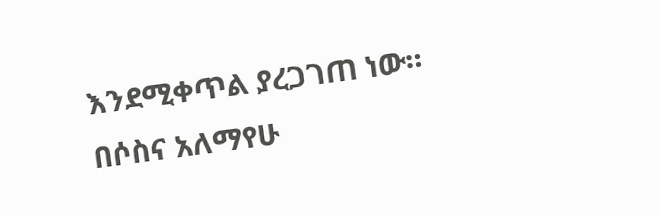እንደሚቀጥል ያረጋገጠ ነው።
በሶስና አለማየሁ